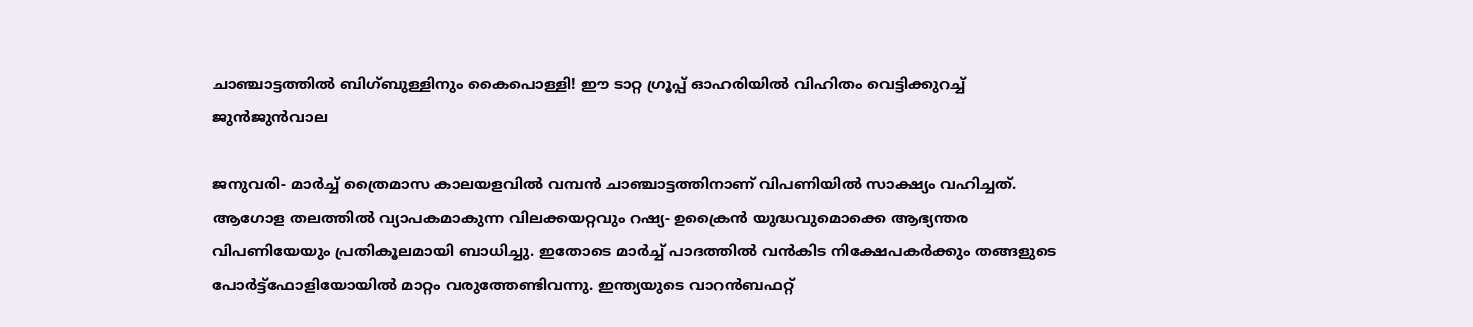ചാഞ്ചാട്ടത്തില്‍ ബിഗ്ബുള്ളിനും കൈപൊള്ളി! ഈ ടാറ്റ ഗ്രൂപ്പ് ഓഹരിയില്‍ വിഹിതം വെട്ടിക്കുറച്ച് ജുന്‍ജുന്‍വാല

ജനുവരി- മാര്‍ച്ച് ത്രൈമാസ കാലയളവില്‍ വമ്പന്‍ ചാഞ്ചാട്ടത്തിനാണ് വിപണിയില്‍ സാക്ഷ്യം വഹിച്ചത്. ആഗോള തലത്തില്‍ വ്യാപകമാകുന്ന വിലക്കയറ്റവും റഷ്യ- ഉക്രൈന്‍ യുദ്ധവുമൊക്കെ ആഭ്യന്തര വിപണിയേയും പ്രതികൂലമായി ബാധിച്ചു. ഇതോടെ മാര്‍ച്ച് പാദത്തില്‍ വന്‍കിട നിക്ഷേപകര്‍ക്കും തങ്ങളുടെ പോര്‍ട്ട്‌ഫോളിയോയില്‍ മാറ്റം വരുത്തേണ്ടിവന്നു. ഇന്ത്യയുടെ വാറന്‍ബഫറ്റ്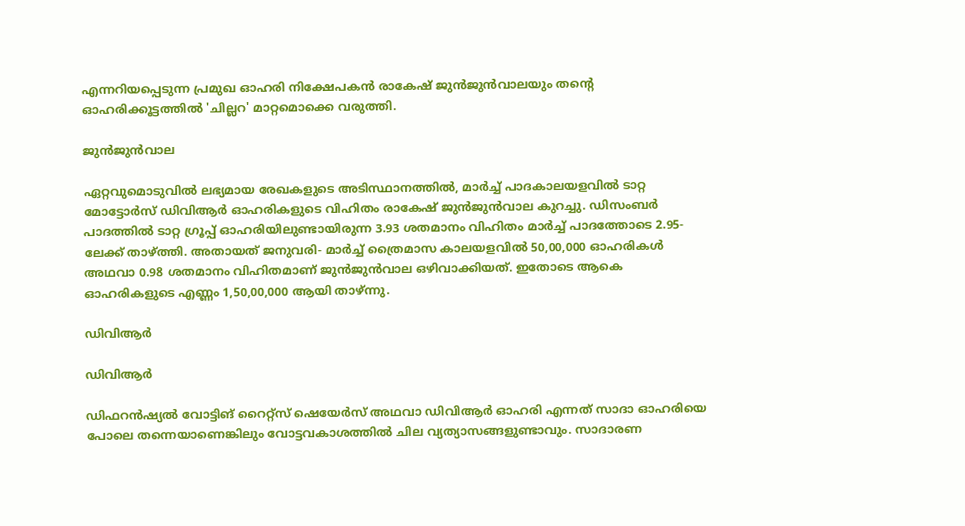എന്നറിയപ്പെടുന്ന പ്രമുഖ ഓഹരി നിക്ഷേപകന്‍ രാകേഷ് ജുന്‍ജുന്‍വാലയും തന്റെ ഓഹരിക്കൂട്ടത്തില്‍ 'ചില്ലറ' മാറ്റമൊക്കെ വരുത്തി.

ജുന്‍ജുന്‍വാല

ഏറ്റവുമൊടുവില്‍ ലഭ്യമായ രേഖകളുടെ അടിസ്ഥാനത്തില്‍, മാര്‍ച്ച് പാദകാലയളവില്‍ ടാറ്റ മോട്ടോര്‍സ് ഡിവിആര്‍ ഓഹരികളുടെ വിഹിതം രാകേഷ് ജുന്‍ജുന്‍വാല കുറച്ചു. ഡിസംബര്‍ പാദത്തില്‍ ടാറ്റ ഗ്രൂപ്പ് ഓഹരിയിലുണ്ടായിരുന്ന 3.93 ശതമാനം വിഹിതം മാര്‍ച്ച് പാദത്തോടെ 2.95-ലേക്ക് താഴ്ത്തി. അതായത് ജനുവരി- മാര്‍ച്ച് ത്രൈമാസ കാലയളവില്‍ 50,00,000 ഓഹരികള്‍ അഥവാ 0.98 ശതമാനം വിഹിതമാണ് ജുന്‍ജുന്‍വാല ഒഴിവാക്കിയത്. ഇതോടെ ആകെ ഓഹരികളുടെ എണ്ണം 1,50,00,000 ആയി താഴ്ന്നു.

ഡിവിആര്‍

ഡിവിആര്‍

ഡിഫറന്‍ഷ്യല്‍ വോട്ടിങ് റൈറ്റ്‌സ് ഷെയേര്‍സ് അഥവാ ഡിവിആര്‍ ഓഹരി എന്നത് സാദാ ഓഹരിയെ പോലെ തന്നെയാണെങ്കിലും വോട്ടവകാശത്തില്‍ ചില വ്യത്യാസങ്ങളുണ്ടാവും. സാദാരണ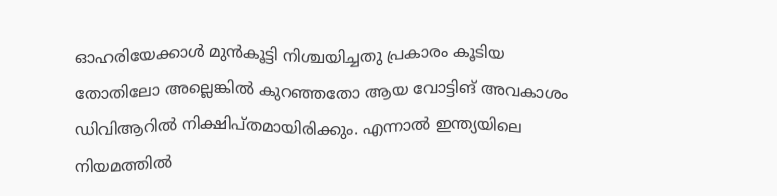ഓഹരിയേക്കാള്‍ മുന്‍കൂട്ടി നിശ്ചയിച്ചതു പ്രകാരം കൂടിയ തോതിലോ അല്ലെങ്കില്‍ കുറഞ്ഞതോ ആയ വോട്ടിങ് അവകാശം ഡിവിആറില്‍ നിക്ഷിപ്തമായിരിക്കും. എന്നാല്‍ ഇന്ത്യയിലെ നിയമത്തില്‍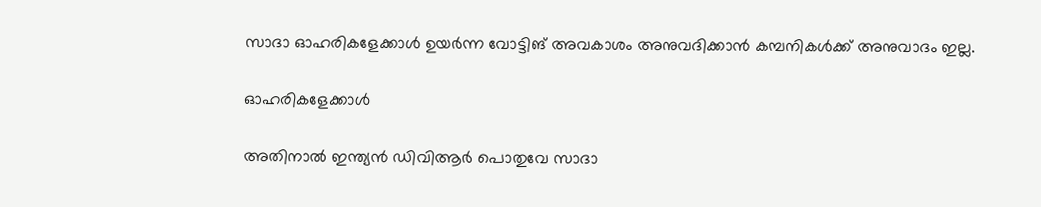സാദാ ഓഹരികളേക്കാള്‍ ഉയര്‍ന്ന വോട്ടിങ് അവകാശം അനുവദിക്കാന്‍ കമ്പനികള്‍ക്ക് അനുവാദം ഇല്ല.

ഓഹരികളേക്കാള്‍

അതിനാല്‍ ഇന്ത്യന്‍ ഡിവിആര്‍ പൊതുവേ സാദാ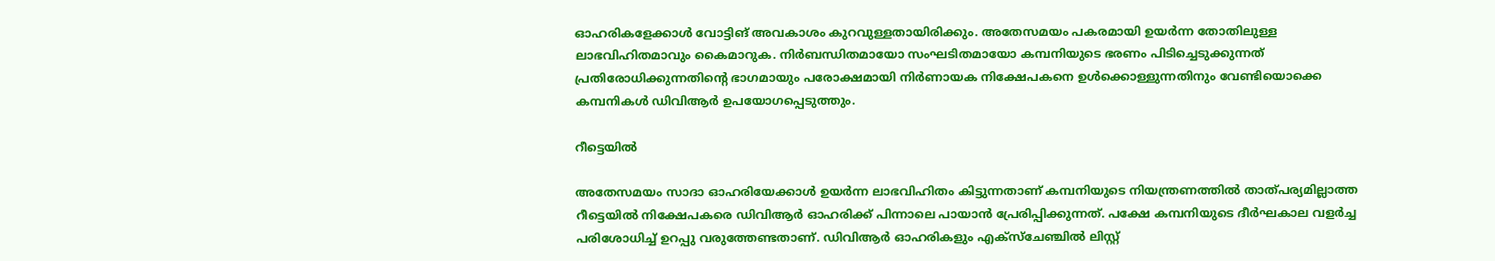ഓഹരികളേക്കാള്‍ വോട്ടിങ് അവകാശം കുറവുള്ളതായിരിക്കും. അതേസമയം പകരമായി ഉയര്‍ന്ന തോതിലുള്ള ലാഭവിഹിതമാവും കൈമാറുക. നിര്‍ബന്ധിതമായോ സംഘടിതമായോ കമ്പനിയുടെ ഭരണം പിടിച്ചെടുക്കുന്നത് പ്രതിരോധിക്കുന്നതിന്റെ ഭാഗമായും പരോക്ഷമായി നിര്‍ണായക നിക്ഷേപകനെ ഉള്‍ക്കൊള്ളുന്നതിനും വേണ്ടിയൊക്കെ കമ്പനികള്‍ ഡിവിആര്‍ ഉപയോഗപ്പെടുത്തും.

റീട്ടെയില്‍

അതേസമയം സാദാ ഓഹരിയേക്കാള്‍ ഉയര്‍ന്ന ലാഭവിഹിതം കിട്ടുന്നതാണ് കമ്പനിയുടെ നിയന്ത്രണത്തില്‍ താത്പര്യമില്ലാത്ത റീട്ടെയില്‍ നിക്ഷേപകരെ ഡിവിആര്‍ ഓഹരിക്ക് പിന്നാലെ പായാന്‍ പ്രേരിപ്പിക്കുന്നത്. പക്ഷേ കമ്പനിയുടെ ദീര്‍ഘകാല വളര്‍ച്ച പരിശോധിച്ച് ഉറപ്പു വരുത്തേണ്ടതാണ്. ഡിവിആര്‍ ഓഹരികളും എക്‌സ്‌ചേഞ്ചില്‍ ലിസ്റ്റ്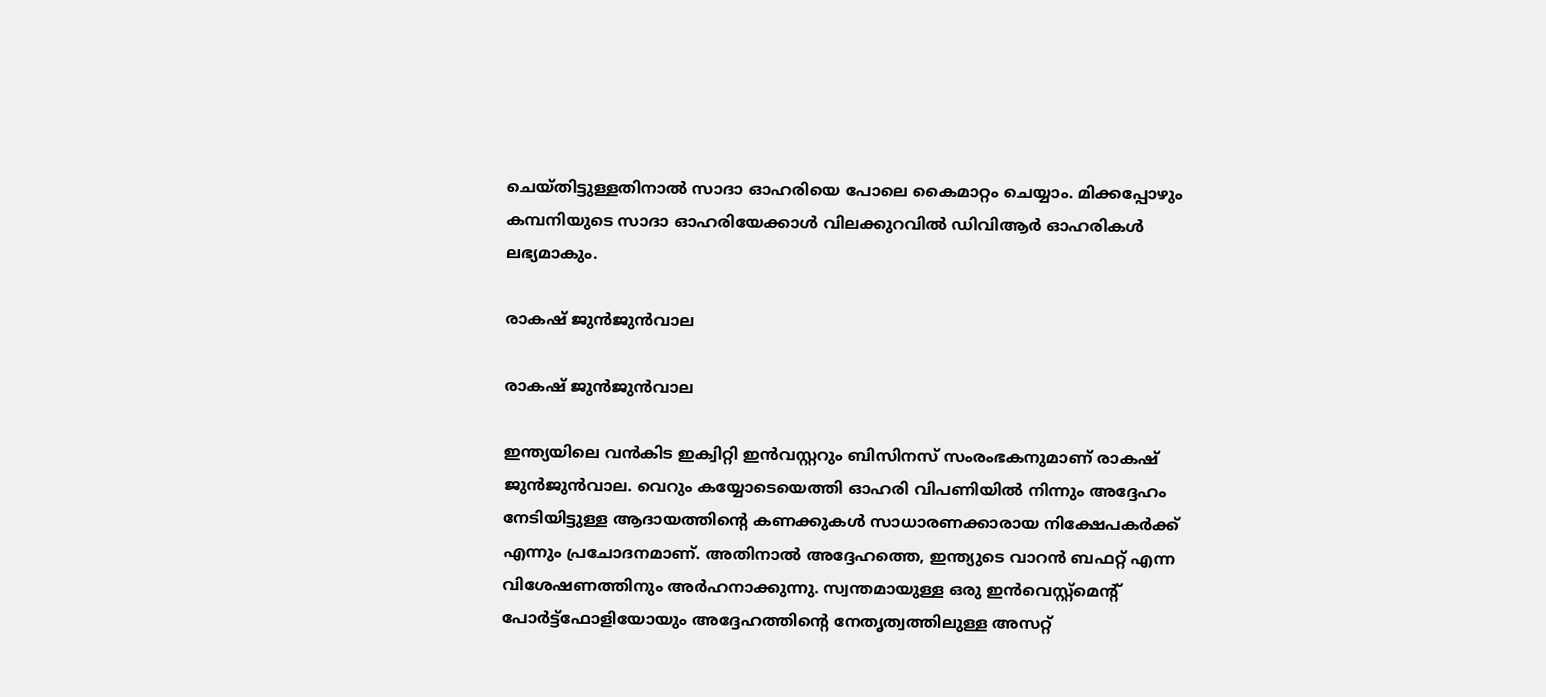ചെയ്തിട്ടുള്ളതിനാല്‍ സാദാ ഓഹരിയെ പോലെ കൈമാറ്റം ചെയ്യാം. മിക്കപ്പോഴും കമ്പനിയുടെ സാദാ ഓഹരിയേക്കാള്‍ വിലക്കുറവില്‍ ഡിവിആര്‍ ഓഹരികള്‍ ലഭ്യമാകും.

രാകഷ് ജുന്‍ജുന്‍വാല

രാകഷ് ജുന്‍ജുന്‍വാല

ഇന്ത്യയിലെ വന്‍കിട ഇക്വിറ്റി ഇന്‍വസ്റ്ററും ബിസിനസ് സംരംഭകനുമാണ് രാകഷ് ജുന്‍ജുന്‍വാല. വെറും കയ്യോടെയെത്തി ഓഹരി വിപണിയില്‍ നിന്നും അദ്ദേഹം നേടിയിട്ടുള്ള ആദായത്തിന്റെ കണക്കുകള്‍ സാധാരണക്കാരായ നിക്ഷേപകര്‍ക്ക് എന്നും പ്രചോദനമാണ്. അതിനാല്‍ അദ്ദേഹത്തെ, ഇന്ത്യുടെ വാറന്‍ ബഫറ്റ് എന്ന വിശേഷണത്തിനും അര്‍ഹനാക്കുന്നു. സ്വന്തമായുള്ള ഒരു ഇന്‍വെസ്റ്റ്‌മെന്റ് പോര്‍ട്ട്‌ഫോളിയോയും അദ്ദേഹത്തിന്റെ നേതൃത്വത്തിലുള്ള അസറ്റ്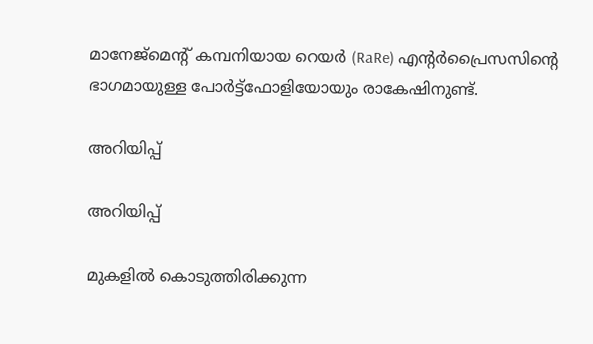മാനേജ്മെന്റ് കമ്പനിയായ റെയര്‍ (RaRe) എന്റര്‍പ്രൈസസിന്റെ ഭാഗമായുള്ള പോര്‍ട്ട്ഫോളിയോയും രാകേഷിനുണ്ട്.

അറിയിപ്പ്

അറിയിപ്പ്

മുകളില്‍ കൊടുത്തിരിക്കുന്ന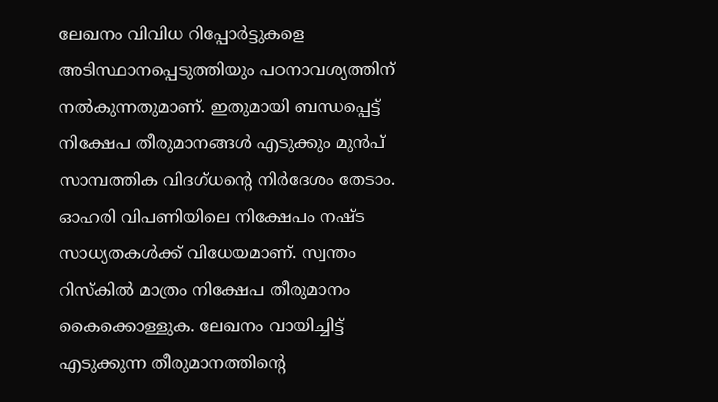ലേഖനം വിവിധ റിപ്പോര്‍ട്ടുകളെ അടിസ്ഥാനപ്പെടുത്തിയും പഠനാവശ്യത്തിന് നല്‍കുന്നതുമാണ്. ഇതുമായി ബന്ധപ്പെട്ട് നിക്ഷേപ തീരുമാനങ്ങള്‍ എടുക്കും മുന്‍പ് സാമ്പത്തിക വിദഗ്ധന്റെ നിര്‍ദേശം തേടാം. ഓഹരി വിപണിയിലെ നിക്ഷേപം നഷ്ട സാധ്യതകള്‍ക്ക് വിധേയമാണ്. സ്വന്തം റിസ്‌കില്‍ മാത്രം നിക്ഷേപ തീരുമാനം കൈക്കൊള്ളുക. ലേഖനം വായിച്ചിട്ട് എടുക്കുന്ന തീരുമാനത്തിന്റെ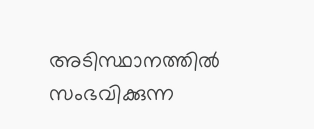അടിസ്ഥാനത്തില്‍ സംഭവിക്കുന്ന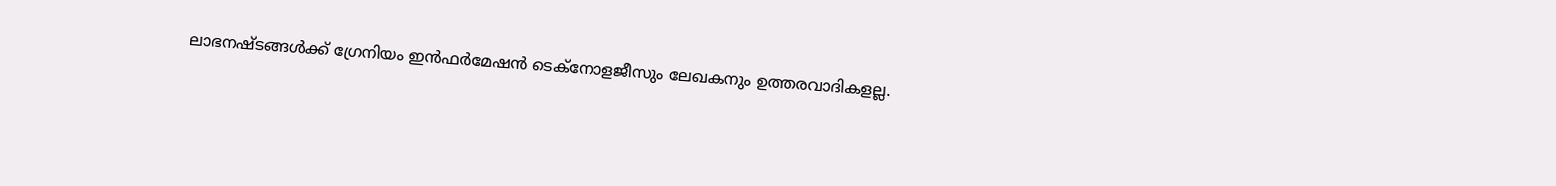ലാഭനഷ്ടങ്ങള്‍ക്ക് ഗ്രേനിയം ഇന്‍ഫര്‍മേഷന്‍ ടെക്‌നോളജീസും ലേഖകനും ഉത്തരവാദികളല്ല.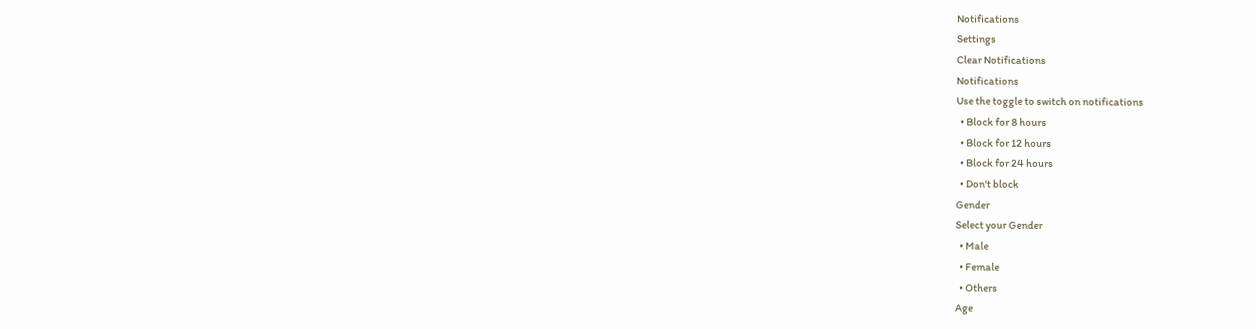Notifications
Settings
Clear Notifications
Notifications
Use the toggle to switch on notifications
  • Block for 8 hours
  • Block for 12 hours
  • Block for 24 hours
  • Don't block
Gender
Select your Gender
  • Male
  • Female
  • Others
Age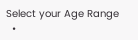Select your Age Range
  •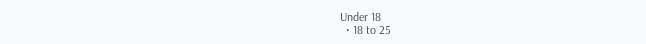Under 18
  • 18 to 25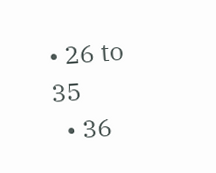• 26 to 35
  • 36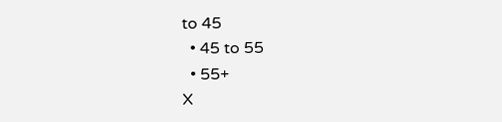to 45
  • 45 to 55
  • 55+
X